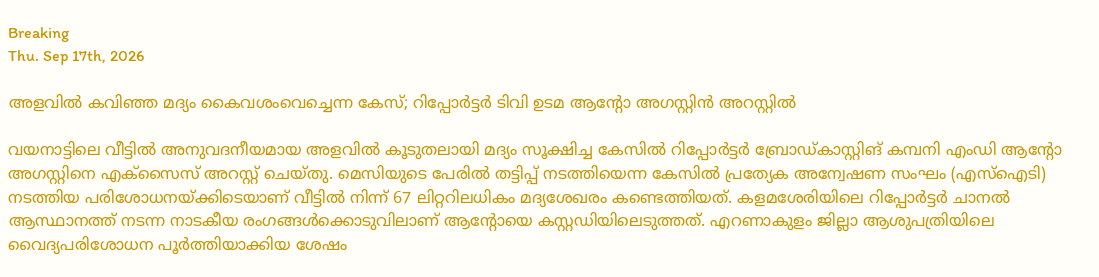Breaking
Thu. Sep 17th, 2026

അളവിൽ കവിഞ്ഞ മദ്യം കൈവശംവെച്ചെന്ന കേസ്; റിപ്പോർട്ടർ ടിവി ഉടമ ആൻ്റോ അഗസ്റ്റിൻ അറസ്റ്റിൽ

വയനാട്ടിലെ വീട്ടിൽ അനുവദനീയമായ അളവിൽ കൂടുതലായി മദ്യം സൂക്ഷിച്ച കേസിൽ റിപ്പോർട്ടർ ബ്രോഡ്കാസ്റ്റിങ് കമ്പനി എംഡി ആന്റോ അഗസ്റ്റിനെ എക്സൈസ് അറസ്റ്റ് ചെയ്തു. മെസിയുടെ പേരിൽ തട്ടിപ്പ് നടത്തിയെന്ന കേസിൽ പ്രത്യേക അന്വേഷണ സംഘം (എസ്ഐടി) നടത്തിയ പരിശോധനയ്ക്കിടെയാണ് വീട്ടിൽ നിന്ന് 67 ലിറ്ററിലധികം മദ്യശേഖരം കണ്ടെത്തിയത്. കളമശേരിയിലെ റിപ്പോർട്ടർ ചാനൽ ആസ്ഥാനത്ത് നടന്ന നാടകീയ രംഗങ്ങൾക്കൊടുവിലാണ് ആന്റോയെ കസ്റ്റഡിയിലെടുത്തത്. എറണാകുളം ജില്ലാ ആശുപത്രിയിലെ വൈദ്യപരിശോധന പൂർത്തിയാക്കിയ ശേഷം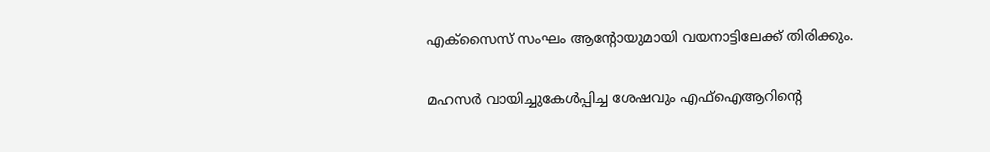എക്സൈസ് സംഘം ആന്റോയുമായി വയനാട്ടിലേക്ക് തിരിക്കും.

മഹസർ വായിച്ചുകേൾപ്പിച്ച ശേഷവും എഫ്ഐആറിന്റെ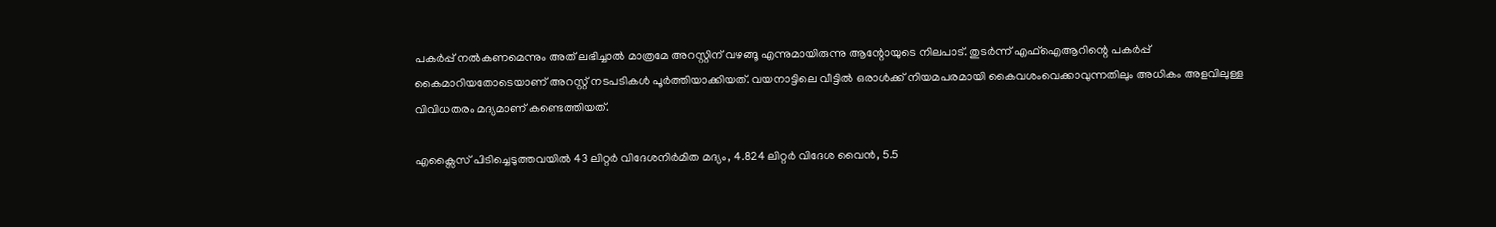പകർപ്പ് നൽകണമെന്നും അത് ലഭിച്ചാൽ മാത്രമേ അറസ്റ്റിന് വഴങ്ങൂ എന്നുമായിരുന്നു ആന്റോയുടെ നിലപാട്. തുടർന്ന് എഫ്ഐആറിന്റെ പകർപ്പ് കൈമാറിയതോടെയാണ് അറസ്റ്റ് നടപടികൾ പൂർത്തിയാക്കിയത്. വയനാട്ടിലെ വീട്ടിൽ ഒരാൾക്ക് നിയമപരമായി കൈവശംവെക്കാവുന്നതിലും അധികം അളവിലുള്ള വിവിധതരം മദ്യമാണ് കണ്ടെത്തിയത്.

എക്സൈസ് പിടിച്ചെടുത്തവയിൽ 43 ലിറ്റർ വിദേശനിർമിത മദ്യം, 4.824 ലിറ്റർ വിദേശ വൈൻ, 5.5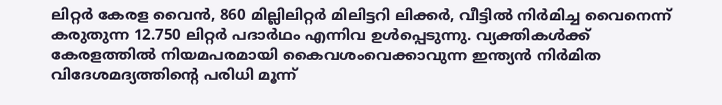ലിറ്റർ കേരള വൈൻ, 860 മില്ലിലിറ്റർ മിലിട്ടറി ലിക്കർ, വീട്ടിൽ നിർമിച്ച വൈനെന്ന് കരുതുന്ന 12.750 ലിറ്റർ പദാർഥം എന്നിവ ഉൾപ്പെടുന്നു. വ്യക്തികൾക്ക് കേരളത്തിൽ നിയമപരമായി കൈവശംവെക്കാവുന്ന ഇന്ത്യൻ നിർമിത വിദേശമദ്യത്തിന്റെ പരിധി മൂന്ന്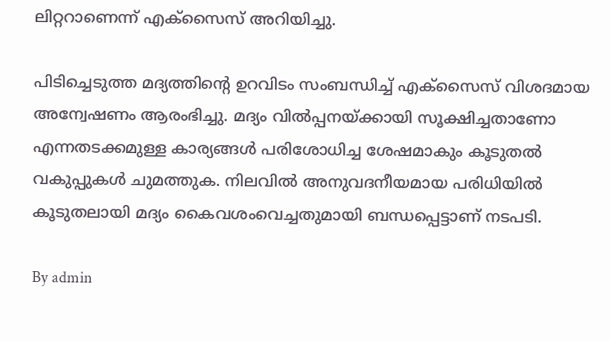ലിറ്ററാണെന്ന് എക്സൈസ് അറിയിച്ചു.

പിടിച്ചെടുത്ത മദ്യത്തിന്റെ ഉറവിടം സംബന്ധിച്ച് എക്സൈസ് വിശദമായ അന്വേഷണം ആരംഭിച്ചു. മദ്യം വിൽപ്പനയ്ക്കായി സൂക്ഷിച്ചതാണോ എന്നതടക്കമുള്ള കാര്യങ്ങൾ പരിശോധിച്ച ശേഷമാകും കൂടുതൽ വകുപ്പുകൾ ചുമത്തുക. നിലവിൽ അനുവദനീയമായ പരിധിയിൽ കൂടുതലായി മദ്യം കൈവശംവെച്ചതുമായി ബന്ധപ്പെട്ടാണ് നടപടി.

By admin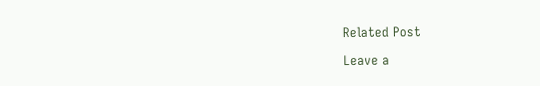Related Post

Leave a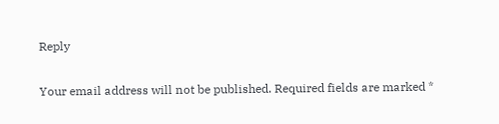Reply

Your email address will not be published. Required fields are marked *